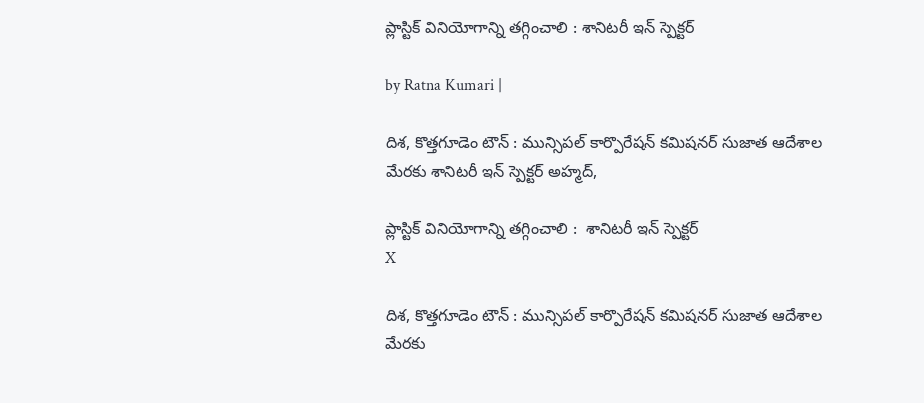ప్లాస్టిక్ వినియోగాన్ని త‌గ్గించాలి : శానిట‌రీ ఇన్ స్పెక్ట‌ర్

by Ratna Kumari |

దిశ, కొత్తగూడెం టౌన్ : మున్సిప‌ల్ కార్పొరేష‌న్ క‌మిష‌న‌ర్ సుజాత ఆదేశాల మేర‌కు శానిట‌రీ ఇన్ స్పెక్ట‌ర్ అహ్మ‌ద్,

ప్లాస్టిక్ వినియోగాన్ని త‌గ్గించాలి :  శానిట‌రీ ఇన్ స్పెక్ట‌ర్
X

దిశ, కొత్తగూడెం టౌన్ : మున్సిప‌ల్ కార్పొరేష‌న్ క‌మిష‌న‌ర్ సుజాత ఆదేశాల మేర‌కు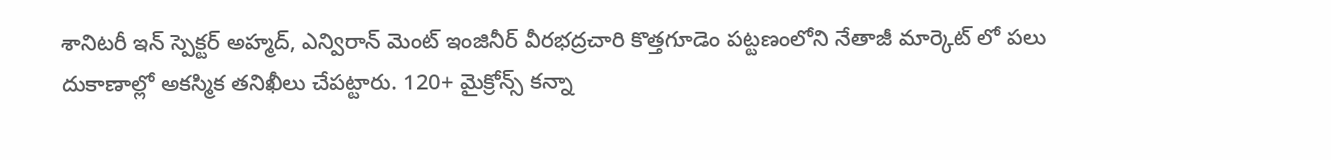శానిట‌రీ ఇన్ స్పెక్ట‌ర్ అహ్మ‌ద్, ఎన్విరాన్ మెంట్ ఇంజినీర్ వీర‌భ‌ద్ర‌చారి కొత్త‌గూడెం ప‌ట్ట‌ణంలోని నేతాజీ మార్కెట్ లో ప‌లు దుకాణాల్లో అక‌స్మిక త‌నిఖీలు చేప‌ట్టారు. 120+ మైక్రోన్స్ కన్నా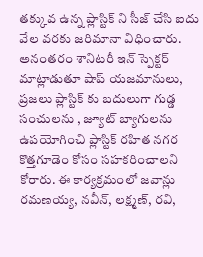తక్కువ ఉన్న ప్లాస్టిక్ ని సీజ్ చేసి ఐదు వేల వరకు జరిమానా విధించారు. అనంతరం శానిటరీ ఇన్ స్పెక్ట‌ర్ మాట్లాడుతూ షాప్ యజమానులు, ప్రజలు ప్లాస్టిక్ కు బదులుగా గుడ్డ సంచుల‌ను , జ్యూట్ బ్యాగులను ఉపయోగించి ప్లాస్టిక్ రహిత నగర కొత్తగూడెం కోసం సహకరించాలని కోరారు. ఈ కార్యక్రమంలో జవాన్లు రమణయ్య, నవీన్, లక్ష్మణ్, రవి,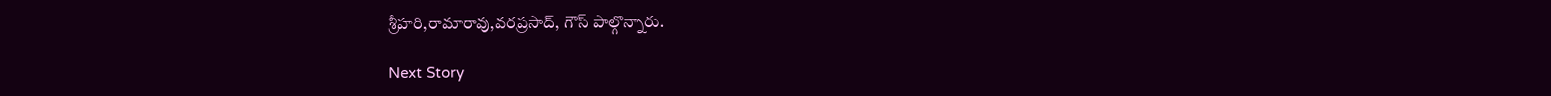శ్రీహరి,రామారావు,వరప్రసాద్, గౌస్ పాల్గొన్నారు.

Next Story